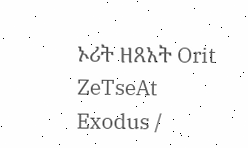ኦሪት ዘጸአት Orit ZeTseAt
Exodus /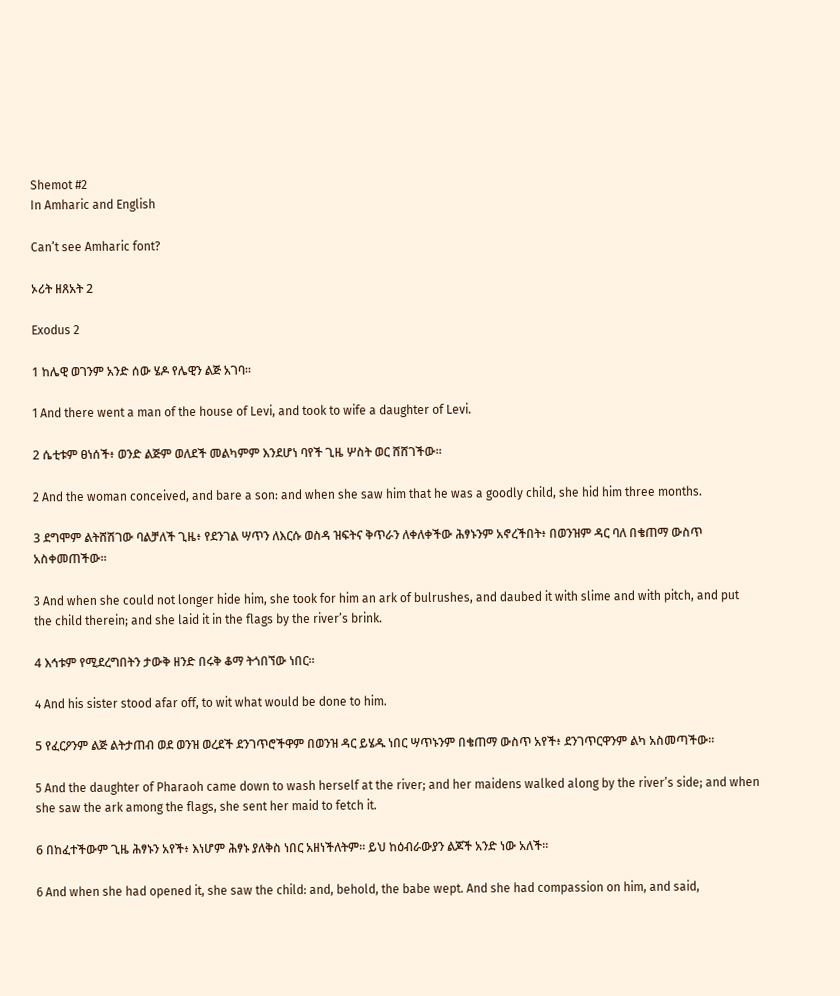Shemot #2
In Amharic and English

Can’t see Amharic font?

ኦሪት ዘጸአት 2

Exodus 2

1 ከሌዊ ወገንም አንድ ሰው ሄዶ የሌዊን ልጅ አገባ።

1 And there went a man of the house of Levi, and took to wife a daughter of Levi.

2 ሴቲቱም ፀነሰች፥ ወንድ ልጅም ወለደች መልካምም እንደሆነ ባየች ጊዜ ሦስት ወር ሸሸገችው።

2 And the woman conceived, and bare a son: and when she saw him that he was a goodly child, she hid him three months.

3 ደግሞም ልትሸሽገው ባልቻለች ጊዜ፥ የደንገል ሣጥን ለእርሱ ወስዳ ዝፍትና ቅጥራን ለቀለቀችው ሕፃኑንም አኖረችበት፥ በወንዝም ዳር ባለ በቄጠማ ውስጥ አስቀመጠችው።

3 And when she could not longer hide him, she took for him an ark of bulrushes, and daubed it with slime and with pitch, and put the child therein; and she laid it in the flags by the river’s brink.

4 እኅቱም የሚደረግበትን ታውቅ ዘንድ በሩቅ ቆማ ትጎበኘው ነበር።

4 And his sister stood afar off, to wit what would be done to him.

5 የፈርዖንም ልጅ ልትታጠብ ወደ ወንዝ ወረደች ደንገጥሮችዋም በወንዝ ዳር ይሄዱ ነበር ሣጥኑንም በቄጠማ ውስጥ አየች፥ ደንገጥርዋንም ልካ አስመጣችው።

5 And the daughter of Pharaoh came down to wash herself at the river; and her maidens walked along by the river’s side; and when she saw the ark among the flags, she sent her maid to fetch it.

6 በከፈተችውም ጊዜ ሕፃኑን አየች፥ እነሆም ሕፃኑ ያለቅስ ነበር አዘነችለትም። ይህ ከዕብራውያን ልጆች አንድ ነው አለች።

6 And when she had opened it, she saw the child: and, behold, the babe wept. And she had compassion on him, and said,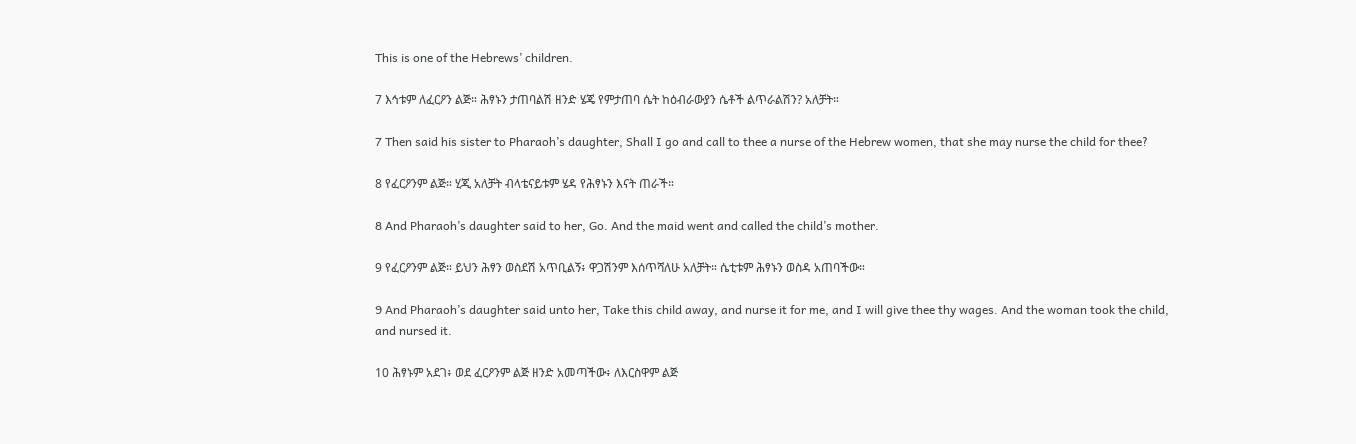This is one of the Hebrews’ children.

7 እኅቱም ለፈርዖን ልጅ። ሕፃኑን ታጠባልሽ ዘንድ ሄጄ የምታጠባ ሴት ከዕብራውያን ሴቶች ልጥራልሽን? አለቻት።

7 Then said his sister to Pharaoh’s daughter, Shall I go and call to thee a nurse of the Hebrew women, that she may nurse the child for thee?

8 የፈርዖንም ልጅ። ሂጂ አለቻት ብላቴናይቱም ሄዳ የሕፃኑን እናት ጠራች።

8 And Pharaoh’s daughter said to her, Go. And the maid went and called the child’s mother.

9 የፈርዖንም ልጅ። ይህን ሕፃን ወስደሽ አጥቢልኝ፥ ዋጋሽንም እሰጥሻለሁ አለቻት። ሴቲቱም ሕፃኑን ወስዳ አጠባችው።

9 And Pharaoh’s daughter said unto her, Take this child away, and nurse it for me, and I will give thee thy wages. And the woman took the child, and nursed it.

10 ሕፃኑም አደገ፥ ወደ ፈርዖንም ልጅ ዘንድ አመጣችው፥ ለእርስዋም ልጅ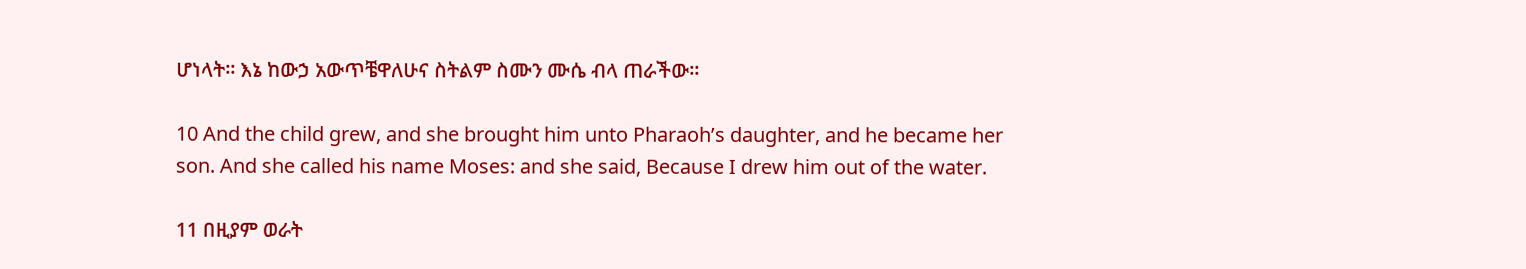ሆነላት። እኔ ከውኃ አውጥቼዋለሁና ስትልም ስሙን ሙሴ ብላ ጠራችው።

10 And the child grew, and she brought him unto Pharaoh’s daughter, and he became her son. And she called his name Moses: and she said, Because I drew him out of the water.

11 በዚያም ወራት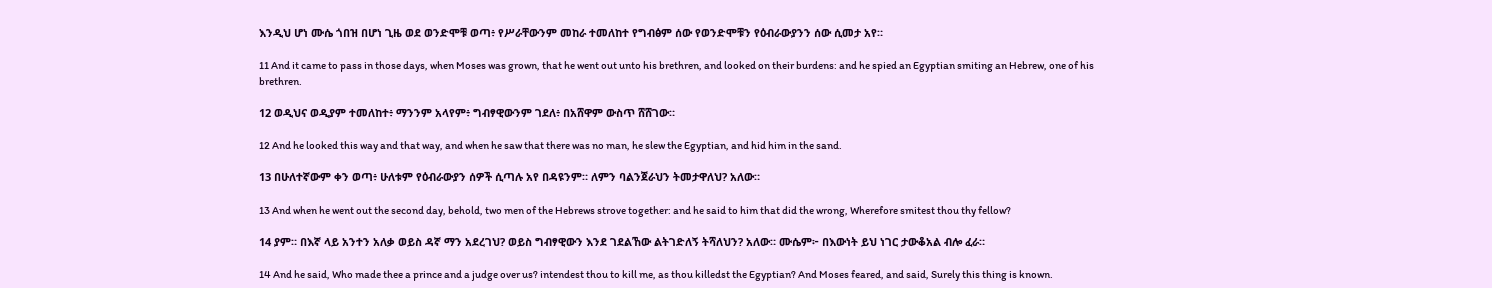እንዲህ ሆነ ሙሴ ጎበዝ በሆነ ጊዜ ወደ ወንድሞቹ ወጣ፥ የሥራቸውንም መከራ ተመለከተ የግብፅም ሰው የወንድሞቹን የዕብራውያንን ሰው ሲመታ አየ።

11 And it came to pass in those days, when Moses was grown, that he went out unto his brethren, and looked on their burdens: and he spied an Egyptian smiting an Hebrew, one of his brethren.

12 ወዲህና ወዲያም ተመለከተ፥ ማንንም አላየም፥ ግብፃዊውንም ገደለ፥ በአሸዋም ውስጥ ሸሸገው።

12 And he looked this way and that way, and when he saw that there was no man, he slew the Egyptian, and hid him in the sand.

13 በሁለተኛውም ቀን ወጣ፥ ሁለቱም የዕብራውያን ሰዎች ሲጣሉ አየ በዳዩንም። ለምን ባልንጀራህን ትመታዋለህ? አለው።

13 And when he went out the second day, behold, two men of the Hebrews strove together: and he said to him that did the wrong, Wherefore smitest thou thy fellow?

14 ያም። በእኛ ላይ አንተን አለቃ ወይስ ዳኛ ማን አደረገህ? ወይስ ግብፃዊውን እንደ ገደልኸው ልትገድለኝ ትሻለህን? አለው። ሙሴም፦ በእውነት ይህ ነገር ታውቆአል ብሎ ፈራ።

14 And he said, Who made thee a prince and a judge over us? intendest thou to kill me, as thou killedst the Egyptian? And Moses feared, and said, Surely this thing is known.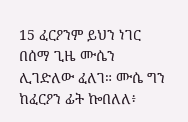15 ፈርዖንም ይህን ነገር በሰማ ጊዜ ሙሴን ሊገድለው ፈለገ። ሙሴ ግን ከፈርዖን ፊት ኰበለለ፥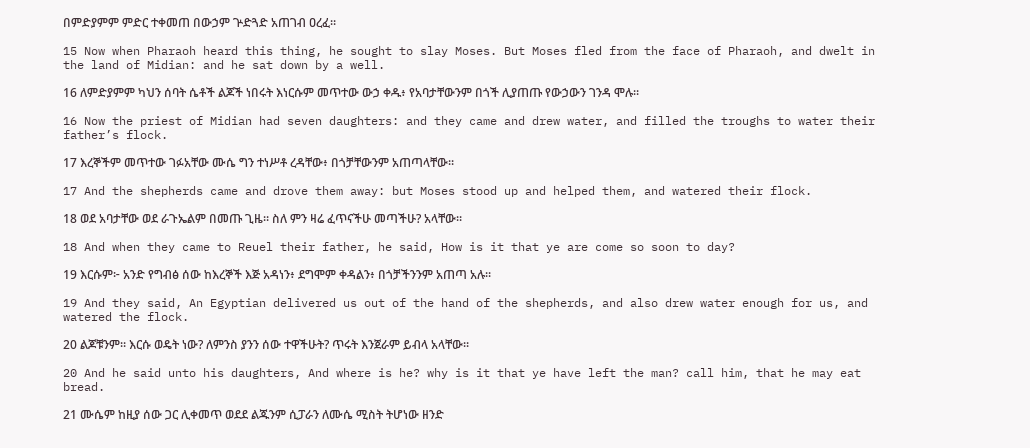በምድያምም ምድር ተቀመጠ በውኃም ጕድጓድ አጠገብ ዐረፈ።

15 Now when Pharaoh heard this thing, he sought to slay Moses. But Moses fled from the face of Pharaoh, and dwelt in the land of Midian: and he sat down by a well.

16 ለምድያምም ካህን ሰባት ሴቶች ልጆች ነበሩት እነርሱም መጥተው ውኃ ቀዱ፥ የአባታቸውንም በጎች ሊያጠጡ የውኃውን ገንዳ ሞሉ።

16 Now the priest of Midian had seven daughters: and they came and drew water, and filled the troughs to water their father’s flock.

17 እረኞችም መጥተው ገፉአቸው ሙሴ ግን ተነሥቶ ረዳቸው፥ በጎቻቸውንም አጠጣላቸው።

17 And the shepherds came and drove them away: but Moses stood up and helped them, and watered their flock.

18 ወደ አባታቸው ወደ ራጉኤልም በመጡ ጊዜ። ስለ ምን ዛሬ ፈጥናችሁ መጣችሁ? አላቸው።

18 And when they came to Reuel their father, he said, How is it that ye are come so soon to day?

19 እርሱም፦ አንድ የግብፅ ሰው ከእረኞች እጅ አዳነን፥ ደግሞም ቀዳልን፥ በጎቻችንንም አጠጣ አሉ።

19 And they said, An Egyptian delivered us out of the hand of the shepherds, and also drew water enough for us, and watered the flock.

20 ልጆቹንም። እርሱ ወዴት ነው? ለምንስ ያንን ሰው ተዋችሁት? ጥሩት እንጀራም ይብላ አላቸው።

20 And he said unto his daughters, And where is he? why is it that ye have left the man? call him, that he may eat bread.

21 ሙሴም ከዚያ ሰው ጋር ሊቀመጥ ወደደ ልጁንም ሲፓራን ለሙሴ ሚስት ትሆነው ዘንድ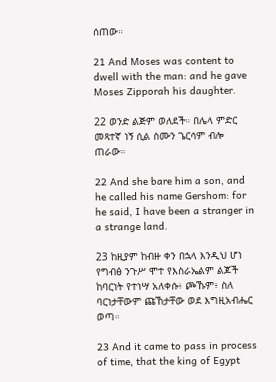ሰጠው።

21 And Moses was content to dwell with the man: and he gave Moses Zipporah his daughter.

22 ወንድ ልጅም ወለደች። በሌላ ምድር መጻተኛ ነኝ ሲል ስሙን ጌርሳም ብሎ ጠራው።

22 And she bare him a son, and he called his name Gershom: for he said, I have been a stranger in a strange land.

23 ከዚያም ከብዙ ቀን በኋላ እንዲህ ሆነ የግብፅ ንጉሥ ሞተ የእስራኤልም ልጆች ከባርነት የተነሣ አለቀሱ፥ ጮኹም፥ ስለ ባርነታቸውም ጩኸታቸው ወደ እግዚአብሔር ወጣ።

23 And it came to pass in process of time, that the king of Egypt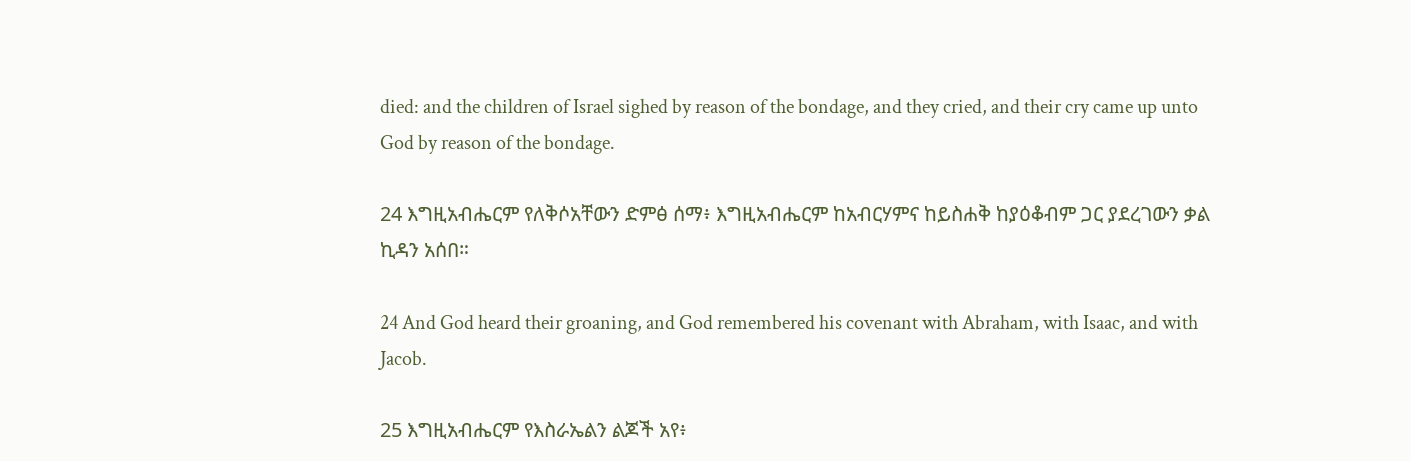died: and the children of Israel sighed by reason of the bondage, and they cried, and their cry came up unto God by reason of the bondage.

24 እግዚአብሔርም የለቅሶአቸውን ድምፅ ሰማ፥ እግዚአብሔርም ከአብርሃምና ከይስሐቅ ከያዕቆብም ጋር ያደረገውን ቃል ኪዳን አሰበ።

24 And God heard their groaning, and God remembered his covenant with Abraham, with Isaac, and with Jacob.

25 እግዚአብሔርም የእስራኤልን ልጆች አየ፥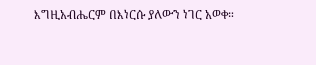እግዚአብሔርም በእነርሱ ያለውን ነገር አወቀ።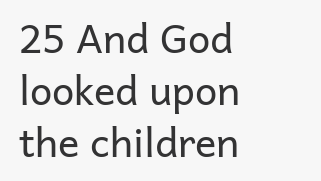25 And God looked upon the children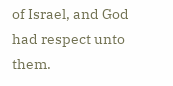of Israel, and God had respect unto them.